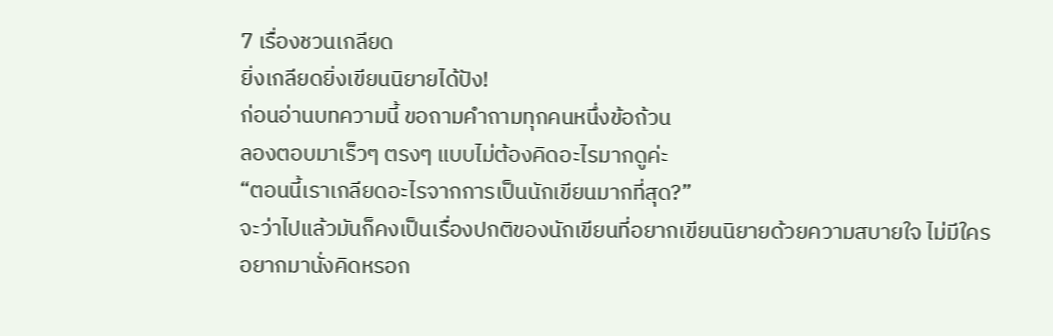7 เรื่องชวนเกลียด
ยิ่งเกลียดยิ่งเขียนนิยายได้ปัง!
ก่อนอ่านบทความนี้ ขอถามคำถามทุกคนหนึ่งข้อถ้วน
ลองตอบมาเร็วๆ ตรงๆ แบบไม่ต้องคิดอะไรมากดูค่ะ
“ตอนนี้เราเกลียดอะไรจากการเป็นนักเขียนมากที่สุด?”
จะว่าไปแล้วมันก็คงเป็นเรื่องปกติของนักเขียนที่อยากเขียนนิยายด้วยความสบายใจ ไม่มีใครอยากมานั่งคิดหรอก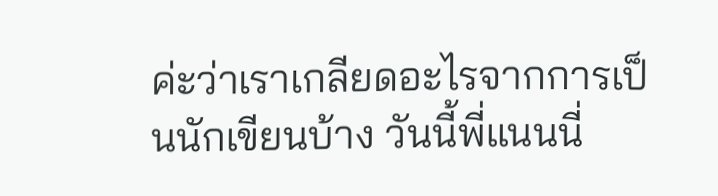ค่ะว่าเราเกลียดอะไรจากการเป็นนักเขียนบ้าง วันนี้พี่แนนนี่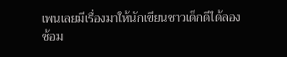เพนเลยมีเรื่องมาให้นักเขียนชาวเด็กดีได้ลองซ้อม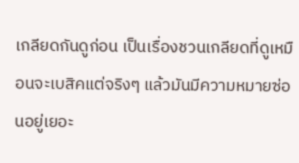เกลียดกันดูก่อน เป็นเรื่องชวนเกลียดที่ดูเหมือนจะเบสิคแต่จริงๆ แล้วมันมีความหมายซ่อนอยู่เยอะ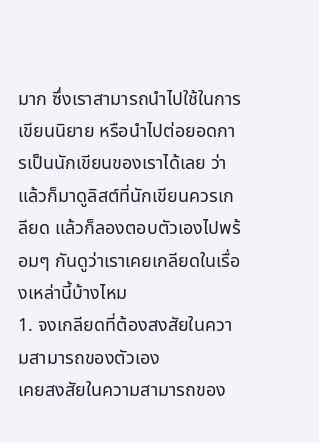มาก ซึ่งเราสามารถนำไปใช้ในการเขียนนิยาย หรือนำไปต่อยอดการเป็นนักเขียนของเราได้เลย ว่าแล้วก็มาดูลิสต์ที่นักเขียนควรเกลียด แล้วก็ลองตอบตัวเองไปพร้อมๆ กันดูว่าเราเคยเกลียดในเรื่องเหล่านี้บ้างไหม
1. จงเกลียดที่ต้องสงสัยในความสามารถของตัวเอง
เคยสงสัยในความสามารถของ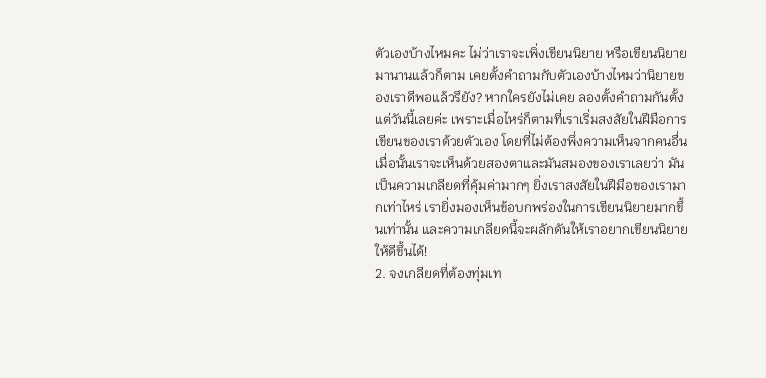ตัวเองบ้างไหมคะ ไม่ว่าเราจะเพิ่งเขียนนิยาย หรือเขียนนิยายมานานแล้วก็ตาม เคยตั้งคำถามกับตัวเองบ้างไหมว่านิยายของเราดีพอแล้วรึยัง? หากใครยังไม่เคย ลองตั้งคำถามกันตั้งแต่วันนี้เลยค่ะ เพราะเมื่อไหร่ก็ตามที่เราเริ่มสงสัยในฝีมือการเขียนของเราด้วยตัวเอง โดยที่ไม่ต้องพึ่งความเห็นจากคนอื่น เมื่อนั้นเราจะเห็นด้วยสองตาและมันสมองของเราเลยว่า มันเป็นความเกลียดที่คุ้มค่ามากๆ ยิ่งเราสงสัยในฝีมือของเรามากเท่าไหร่ เรายิ่งมองเห็นข้อบกพร่องในการเขียนนิยายมากขึ้นเท่านั้น และความเกลียดนี้จะผลักดันให้เราอยากเขียนนิยายให้ดีขึ้นได้!
2. จงเกลียดที่ต้องทุ่มเท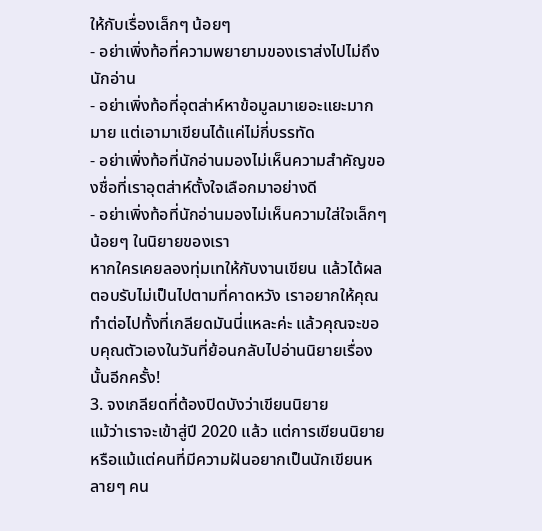ให้กับเรื่องเล็กๆ น้อยๆ
- อย่าเพิ่งท้อที่ความพยายามของเราส่งไปไม่ถึงนักอ่าน
- อย่าเพิ่งท้อที่อุตส่าห์หาข้อมูลมาเยอะแยะมากมาย แต่เอามาเขียนได้แค่ไม่กี่บรรทัด
- อย่าเพิ่งท้อที่นักอ่านมองไม่เห็นความสำคัญของชื่อที่เราอุตส่าห์ตั้งใจเลือกมาอย่างดี
- อย่าเพิ่งท้อที่นักอ่านมองไม่เห็นความใส่ใจเล็กๆ น้อยๆ ในนิยายของเรา
หากใครเคยลองทุ่มเทให้กับงานเขียน แล้วได้ผลตอบรับไม่เป็นไปตามที่คาดหวัง เราอยากให้คุณทำต่อไปทั้งที่เกลียดมันนี่แหละค่ะ แล้วคุณจะขอบคุณตัวเองในวันที่ย้อนกลับไปอ่านนิยายเรื่องนั้นอีกครั้ง!
3. จงเกลียดที่ต้องปิดบังว่าเขียนนิยาย
แม้ว่าเราจะเข้าสู่ปี 2020 แล้ว แต่การเขียนนิยาย หรือแม้แต่คนที่มีความฝันอยากเป็นนักเขียนหลายๆ คน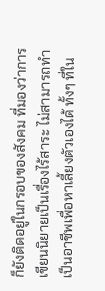ก็ยังติดอยู่ในกรอบของสังคม ที่มองว่าการเขียนนิยายเป็นเรื่องไร้สาระ ไม่สามารถทำเป็นอาชีพเพื่อหาเลี้ยงตัวเองได้ ทั้งๆ ที่ใน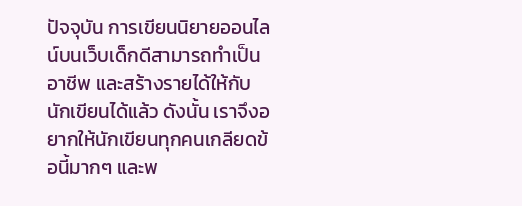ปัจจุบัน การเขียนนิยายออนไลน์บนเว็บเด็กดีสามารถทำเป็นอาชีพ และสร้างรายได้ให้กับนักเขียนได้แล้ว ดังนั้น เราจึงอยากให้นักเขียนทุกคนเกลียดข้อนี้มากๆ และพ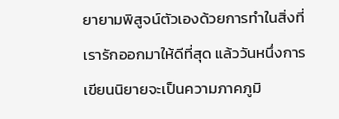ยายามพิสูจน์ตัวเองด้วยการทำในสิ่งที่เรารักออกมาให้ดีที่สุด แล้ววันหนึ่งการเขียนนิยายจะเป็นความภาคภูมิ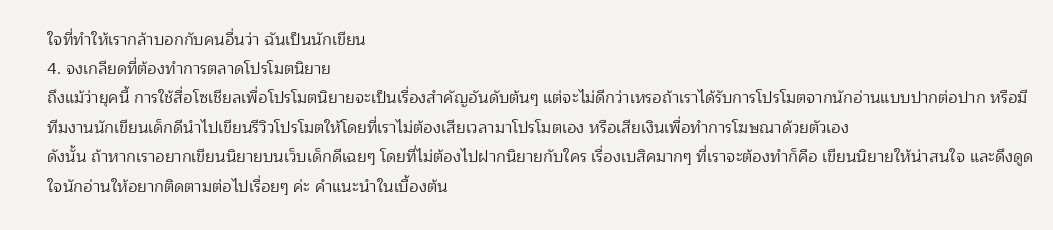ใจที่ทำให้เรากล้าบอกกับคนอื่นว่า ฉันเป็นนักเขียน
4. จงเกลียดที่ต้องทำการตลาดโปรโมตนิยาย
ถึงแม้ว่ายุคนี้ การใช้สื่อโซเชียลเพื่อโปรโมตนิยายจะเป็นเรื่องสำคัญอันดับต้นๆ แต่จะไม่ดีกว่าเหรอถ้าเราได้รับการโปรโมตจากนักอ่านแบบปากต่อปาก หรือมีทีมงานนักเขียนเด็กดีนำไปเขียนรีวิวโปรโมตให้โดยที่เราไม่ต้องเสียเวลามาโปรโมตเอง หรือเสียเงินเพื่อทำการโฆษณาด้วยตัวเอง
ดังนั้น ถ้าหากเราอยากเขียนนิยายบนเว็บเด็กดีเฉยๆ โดยที่ไม่ต้องไปฝากนิยายกับใคร เรื่องเบสิคมากๆ ที่เราจะต้องทำก็คือ เขียนนิยายให้น่าสนใจ และดึงดูดใจนักอ่านให้อยากติดตามต่อไปเรื่อยๆ ค่ะ คำแนะนำในเบื้องต้น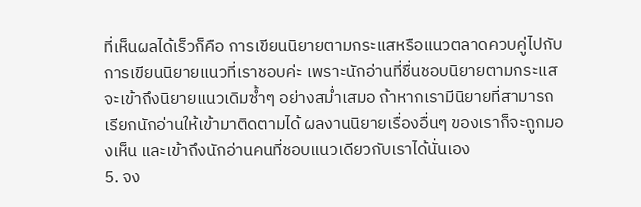ที่เห็นผลได้เร็วก็คือ การเขียนนิยายตามกระแสหรือแนวตลาดควบคู่ไปกับการเขียนนิยายแนวที่เราชอบค่ะ เพราะนักอ่านที่ชื่นชอบนิยายตามกระแส จะเข้าถึงนิยายแนวเดิมซ้ำๆ อย่างสม่ำเสมอ ถ้าหากเรามีนิยายที่สามารถเรียกนักอ่านให้เข้ามาติดตามได้ ผลงานนิยายเรื่องอื่นๆ ของเราก็จะถูกมองเห็น และเข้าถึงนักอ่านคนที่ชอบแนวเดียวกับเราได้นั่นเอง
5. จง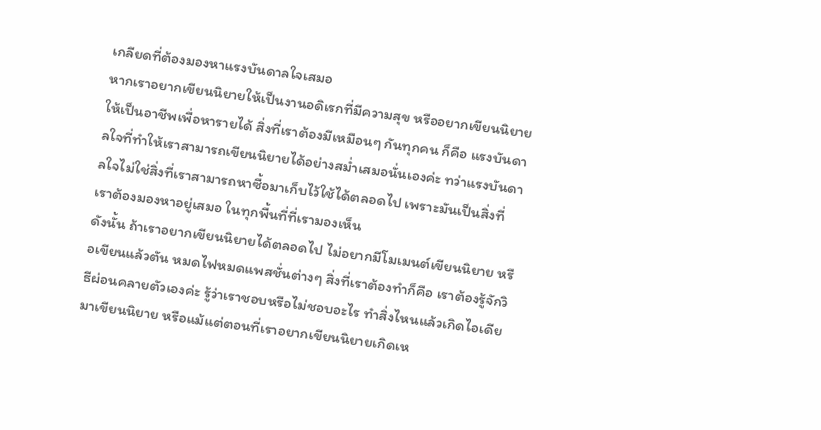เกลียดที่ต้องมองหาแรงบันดาลใจเสมอ
หากเราอยากเขียนนิยายให้เป็นงานอดิเรกที่มีความสุข หรืออยากเขียนนิยายให้เป็นอาชีพเพื่อหารายได้ สิ่งที่เราต้องมีเหมือนๆ กันทุกคน ก็คือ แรงบันดาลใจที่ทำให้เราสามารถเขียนนิยายได้อย่างสม่ำเสมอนั่นเองค่ะ ทว่าแรงบันดาลใจไม่ใช่สิ่งที่เราสามารถหาซื้อมาเก็บไว้ใช้ได้ตลอดไป เพราะมันเป็นสิ่งที่เราต้องมองหาอยู่เสมอ ในทุกพื้นที่ที่เรามองเห็น
ดังนั้น ถ้าเราอยากเขียนนิยายได้ตลอดไป ไม่อยากมีโมเมนต์เขียนนิยาย หรือเขียนแล้วตัน หมดไฟหมดแพสชั่นต่างๆ สิ่งที่เราต้องทำก็คือ เราต้องรู้จักวิธีผ่อนคลายตัวเองค่ะ รู้ว่าเราชอบหรือไม่ชอบอะไร ทำสิ่งไหนแล้วเกิดไอเดียมาเขียนนิยาย หรือแม้แต่ตอนที่เราอยากเขียนนิยายเกิดเห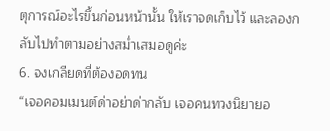ตุการณ์อะไรขึ้นก่อนหน้านั้น ให้เราจดเก็บไว้ และลองกลับไปทำตามอย่างสม่ำเสมอดูค่ะ
6. จงเกลียดที่ต้องอดทน
“เจอคอมเมนต์ด่าอย่าด่ากลับ เจอคนทวงนิยายอ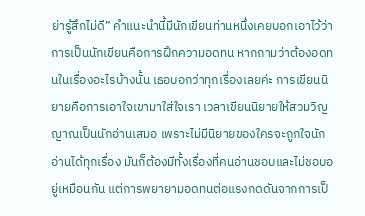ย่ารู้สึกไม่ดี” คำแนะนำนี้มีนักเขียนท่านหนึ่งเคยบอกเอาไว้ว่า การเป็นนักเขียนคือการฝึกความอดทน หากถามว่าต้องอดทนในเรื่องอะไรบ้างนั้น เธอบอกว่าทุกเรื่องเลยค่ะ การเขียนนิยายคือการเอาใจเขามาใส่ใจเรา เวลาเขียนนิยายให้สวมวิญญาณเป็นนักอ่านเสมอ เพราะไม่มีนิยายของใครจะถูกใจนักอ่านได้ทุกเรื่อง มันก็ต้องมีทั้งเรื่องที่คนอ่านชอบและไม่ชอบอยู่เหมือนกัน แต่การพยายามอดทนต่อแรงกดดันจากการเป็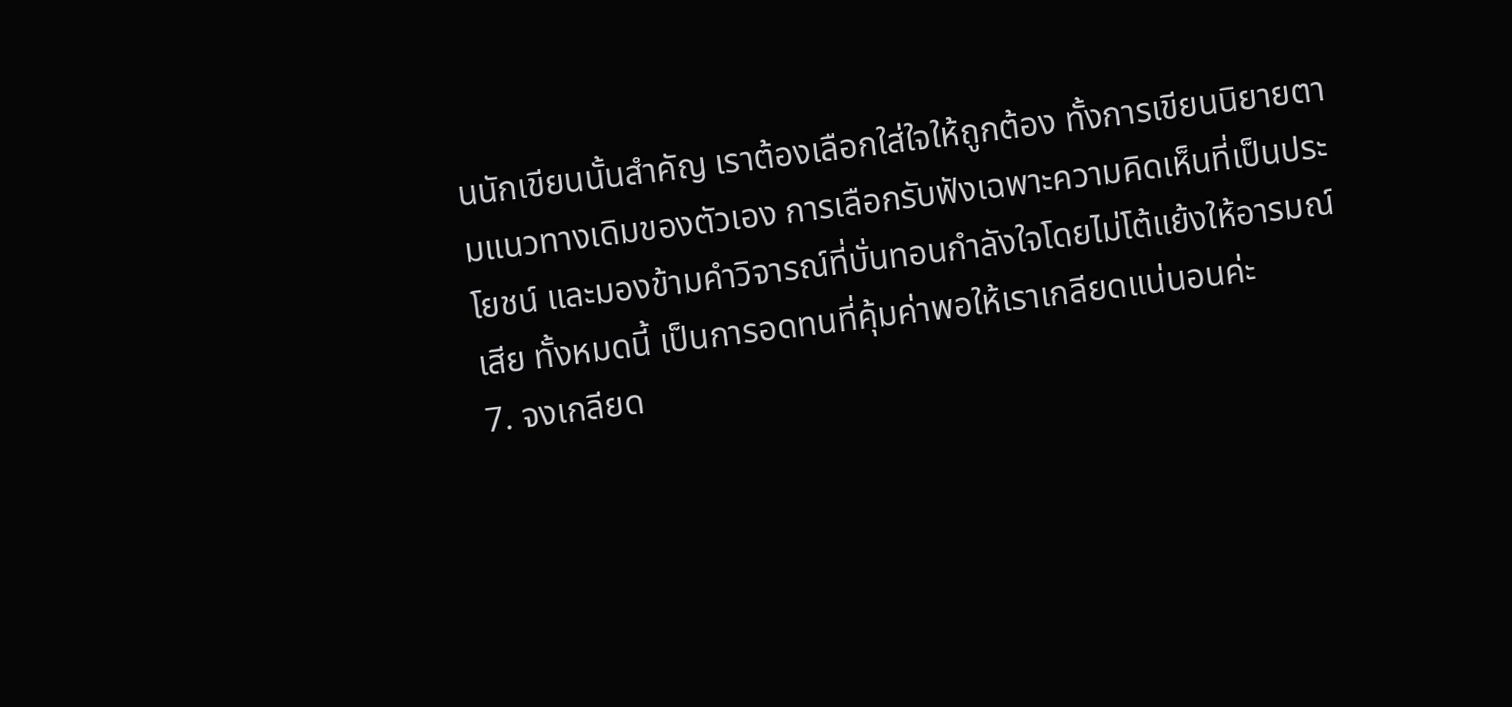นนักเขียนนั้นสำคัญ เราต้องเลือกใส่ใจให้ถูกต้อง ทั้งการเขียนนิยายตามแนวทางเดิมของตัวเอง การเลือกรับฟังเฉพาะความคิดเห็นที่เป็นประโยชน์ และมองข้ามคำวิจารณ์ที่บั่นทอนกำลังใจโดยไม่โต้แย้งให้อารมณ์เสีย ทั้งหมดนี้ เป็นการอดทนที่คุ้มค่าพอให้เราเกลียดแน่นอนค่ะ
7. จงเกลียด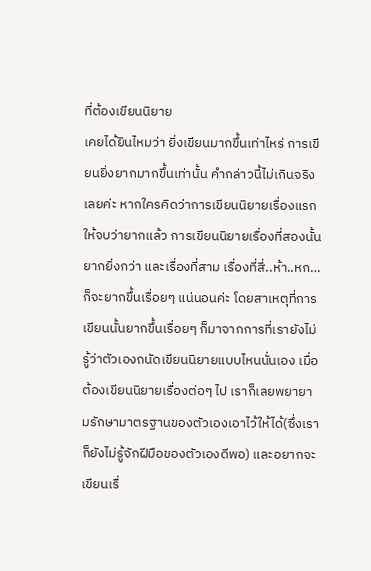ที่ต้องเขียนนิยาย
เคยได้ยินไหมว่า ยิ่งเขียนมากขึ้นเท่าไหร่ การเขียนยิ่งยากมากขึ้นเท่านั้น คำกล่าวนี้ไม่เกินจริงเลยค่ะ หากใครคิดว่าการเขียนนิยายเรื่องแรกให้จบว่ายากแล้ว การเขียนนิยายเรื่องที่สองนั้นยากยิ่งกว่า และเรื่องที่สาม เรื่องที่สี่..ห้า..หก… ก็จะยากขึ้นเรื่อยๆ แน่นอนค่ะ โดยสาเหตุที่การเขียนนั้นยากขึ้นเรื่อยๆ ก็มาจากการที่เรายังไม่รู้ว่าตัวเองถนัดเขียนนิยายแบบไหนนั่นเอง เมื่อต้องเขียนนิยายเรื่องต่อๆ ไป เราก็เลยพยายามรักษามาตรฐานของตัวเองเอาไว้ให้ได้(ซึ่งเราก็ยังไม่รู้จักฝีมือของตัวเองดีพอ) และอยากจะเขียนเรื่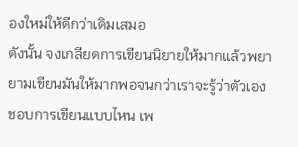องใหม่ให้ดีกว่าเดิมเสมอ
ดังนั้น จงเกลียดการเขียนนิยายให้มากแล้วพยายามเขียนมันให้มากพอจนกว่าเราจะรู้ว่าตัวเองชอบการเขียนแบบไหน เพ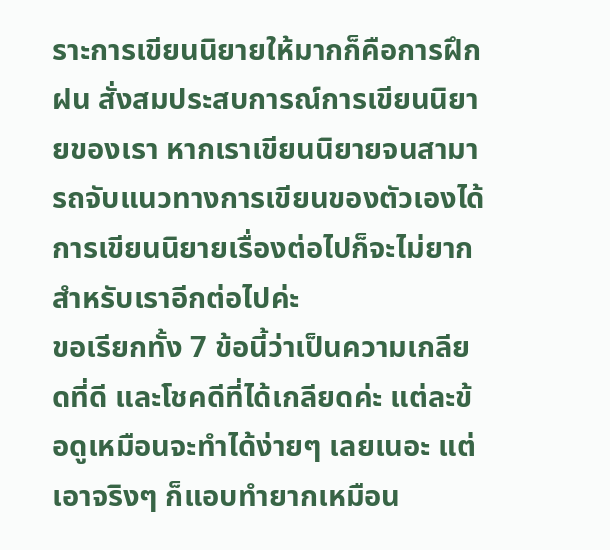ราะการเขียนนิยายให้มากก็คือการฝึกฝน สั่งสมประสบการณ์การเขียนนิยายของเรา หากเราเขียนนิยายจนสามารถจับแนวทางการเขียนของตัวเองได้ การเขียนนิยายเรื่องต่อไปก็จะไม่ยากสำหรับเราอีกต่อไปค่ะ
ขอเรียกทั้ง 7 ข้อนี้ว่าเป็นความเกลียดที่ดี และโชคดีที่ได้เกลียดค่ะ แต่ละข้อดูเหมือนจะทำได้ง่ายๆ เลยเนอะ แต่เอาจริงๆ ก็แอบทำยากเหมือน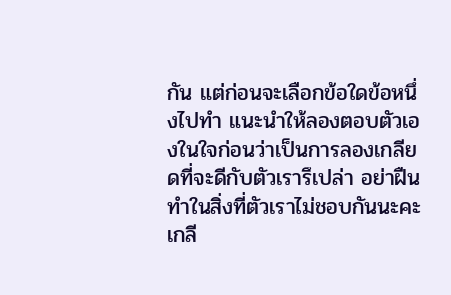กัน แต่ก่อนจะเลือกข้อใดข้อหนึ่งไปทำ แนะนำให้ลองตอบตัวเองในใจก่อนว่าเป็นการลองเกลียดที่จะดีกับตัวเรารึเปล่า อย่าฝืนทำในสิ่งที่ตัวเราไม่ชอบกันนะคะ เกลี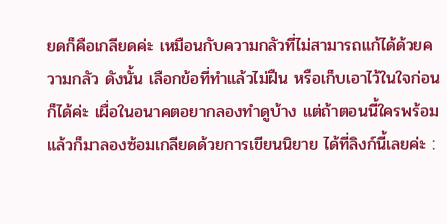ยดก็คือเกลียดค่ะ เหมือนกับความกลัวที่ไม่สามารถแก้ได้ด้วยความกลัว ดังนั้น เลือกข้อที่ทำแล้วไม่ฝืน หรือเก็บเอาไว้ในใจก่อนก็ได้ค่ะ เผื่อในอนาคตอยากลองทำดูบ้าง แต่ถ้าตอนนี้ใครพร้อมแล้วก็มาลองซ้อมเกลียดด้วยการเขียนนิยาย ได้ที่ลิงก์นี้เลยค่ะ :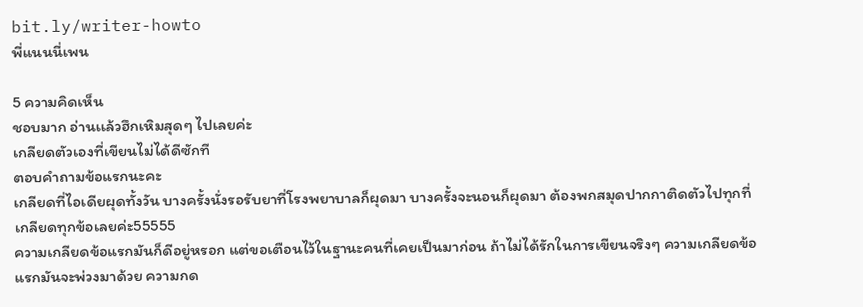bit.ly/writer-howto
พี่แนนนี่เพน

5 ความคิดเห็น
ชอบมาก อ่านเเล้วฮึกเหิมสุดๆ ไปเลยค่ะ
เกลียดตัวเองที่เขียนไม่ได้ดีซักที
ตอบคำถามข้อแรกนะคะ
เกลียดที่ไอเดียผุดทั้งวัน บางครั้งนั่งรอรับยาที่โรงพยาบาลก็ผุดมา บางครั้งจะนอนก็ผุดมา ต้องพกสมุดปากกาติดตัวไปทุกที่
เกลียดทุกข้อเลยค่ะ55555
ความเกลียดข้อแรกมันก็ดีอยู่หรอก แต่ขอเตือนไว้ในฐานะคนที่เคยเป็นมาก่อน ถ้าไม่ได้รักในการเขียนจริงๆ ความเกลียดข้อแรกมันจะพ่วงมาด้วย ความกด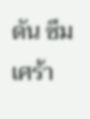ดัน ซึมเศร้า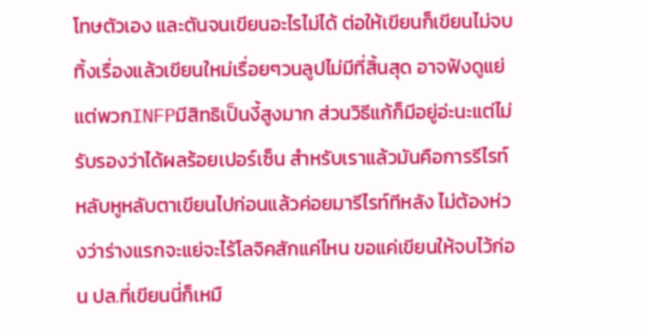โทษตัวเอง และตันจนเขียนอะไรไม่ได้ ต่อให้เขียนก็เขียนไม่จบ ทิ้งเรื่องแล้วเขียนใหม่เรื่อยๆวนลูปไม่มีที่สิ้นสุด อาจฟังดูแย่แต่พวกINFPมีสิทธิเป็นงี้สูงมาก ส่วนวิธีแก้ก็มีอยู่อ่ะนะแต่ไม่รับรองว่าได้ผลร้อยเปอร์เซ็น สำหรับเราแล้วมันคือการรีไรท์ หลับหูหลับตาเขียนไปก่อนแล้วค่อยมารีไรท์ทีหลัง ไม่ต้องห่วงว่าร่างแรกจะแย่จะไร้โลจิคสักแค่ไหน ขอแค่เขียนให้จบไว้ก่อน ปล.ที่เขียนนี่ก็เหมื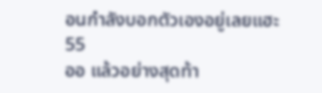อนกำลังบอกตัวเองอยู่เลยแฮะ55
ออ แล้วอย่างสุดท้า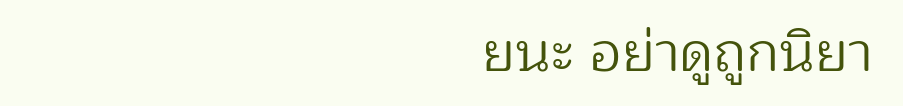ยนะ อย่าดูถูกนิยา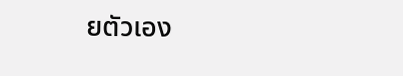ยตัวเอง